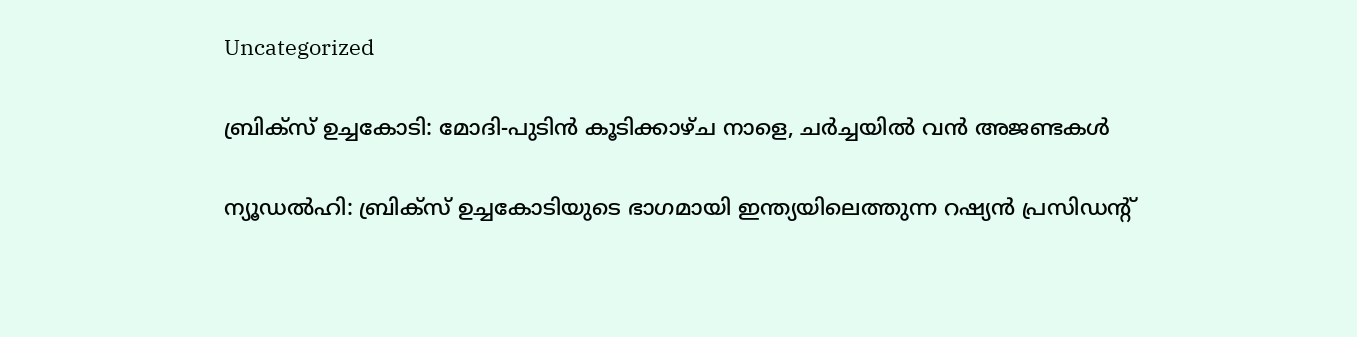Uncategorized

ബ്രിക്‌സ് ഉച്ചകോടി: മോദി-പുടിന്‍ കൂടിക്കാഴ്ച നാളെ, ചർച്ചയിൽ വൻ അജണ്ടകൾ

ന്യൂഡല്‍ഹി: ബ്രിക്‌സ് ഉച്ചകോടിയുടെ ഭാഗമായി ഇന്ത്യയിലെത്തുന്ന റഷ്യന്‍ പ്രസിഡന്റ്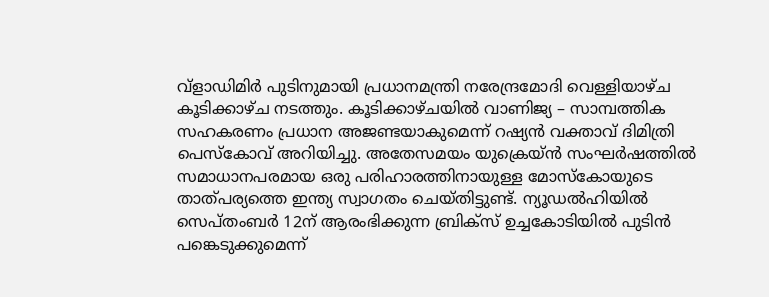വ്‌ളാഡിമിര്‍ പുടിനുമായി പ്രധാനമന്ത്രി നരേന്ദ്രമോദി വെള്ളിയാഴ്ച കൂടിക്കാഴ്ച നടത്തും. കൂടിക്കാഴ്ചയില്‍ വാണിജ്യ – സാമ്പത്തിക സഹകരണം പ്രധാന അജണ്ടയാകുമെന്ന് റഷ്യന്‍ വക്താവ് ദിമിത്രി പെസ്‌കോവ് അറിയിച്ചു. അതേസമയം യുക്രെയ്ന്‍ സംഘര്‍ഷത്തില്‍ സമാധാനപരമായ ഒരു പരിഹാരത്തിനായുള്ള മോസ്‌കോയുടെ താത്പര്യത്തെ ഇന്ത്യ സ്വാഗതം ചെയ്തിട്ടുണ്ട്. ന്യൂഡല്‍ഹിയില്‍ സെപ്തംബര്‍ 12ന് ആരംഭിക്കുന്ന ബ്രിക്‌സ് ഉച്ചകോടിയില്‍ പുടിന്‍ പങ്കെടുക്കുമെന്ന്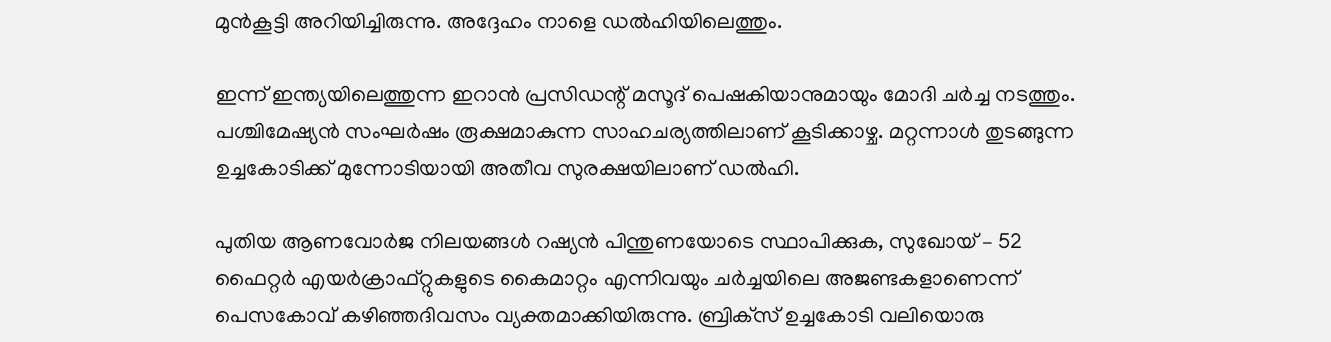മുന്‍കൂട്ടി അറിയിച്ചിരുന്നു. അദ്ദേഹം നാളെ ഡൽഹിയിലെത്തും.

ഇന്ന് ഇന്ത്യയിലെത്തുന്ന ഇറാൻ പ്രസിഡന്റ് മസൂദ് പെഷകിയാനുമായും മോദി ചർച്ച നടത്തും. പശ്ചിമേഷ്യൻ സംഘർഷം രൂക്ഷമാകുന്ന സാഹചര്യത്തിലാണ് കൂടിക്കാഴ്ച. മറ്റന്നാൾ തുടങ്ങുന്ന ഉച്ചകോടിക്ക് മുന്നോടിയായി അതീവ സുരക്ഷയിലാണ് ഡൽഹി.

പുതിയ ആണവോര്‍ജ നിലയങ്ങള്‍ റഷ്യൻ പിന്തുണയോടെ സ്ഥാപിക്കുക, സുഖോയ് – 52 ഫൈറ്റര്‍ എയര്‍ക്രാഫ്റ്റുകളുടെ കൈമാറ്റം എന്നിവയും ചര്‍ച്ചയിലെ അജണ്ടകളാണെന്ന് പെസകോവ് കഴിഞ്ഞദിവസം വ്യക്തമാക്കിയിരുന്നു. ബ്രിക്‌സ് ഉച്ചകോടി വലിയൊരു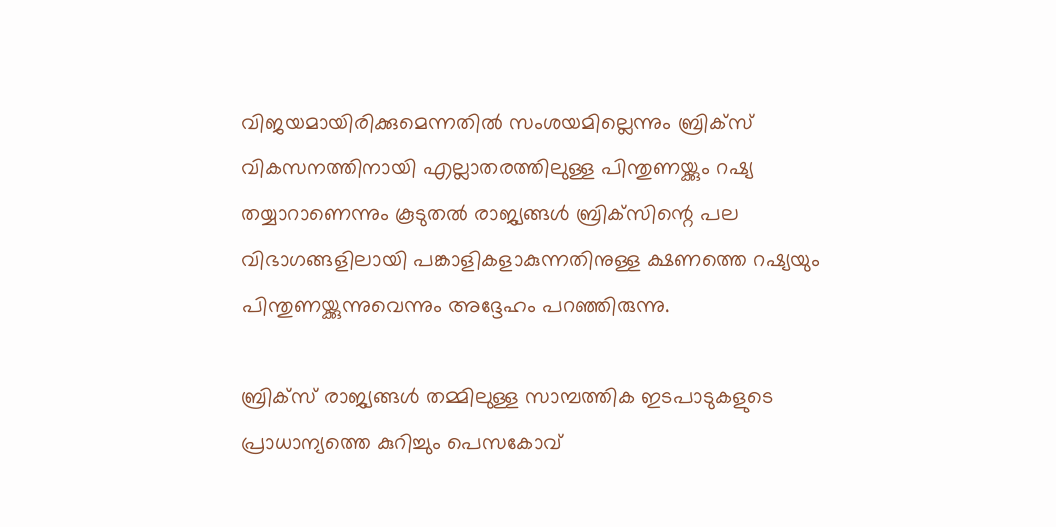വിജയമായിരിക്കുമെന്നതില്‍ സംശയമില്ലെന്നും ബ്രിക്‌സ് വികസനത്തിനായി എല്ലാതരത്തിലുള്ള പിന്തുണയ്ക്കും റഷ്യ തയ്യാറാണെന്നും കൂടുതല്‍ രാജ്യങ്ങള്‍ ബ്രിക്‌സിന്റെ പല വിഭാഗങ്ങളിലായി പങ്കാളികളാകുന്നതിനുള്ള ക്ഷണത്തെ റഷ്യയും പിന്തുണയ്ക്കുന്നുവെന്നും അദ്ദേഹം പറഞ്ഞിരുന്നു.

ബ്രിക്‌സ് രാജ്യങ്ങള്‍ തമ്മിലുള്ള സാമ്പത്തിക ഇടപാടുകളുടെ പ്രാധാന്യത്തെ കുറിച്ചും പെസകോവ്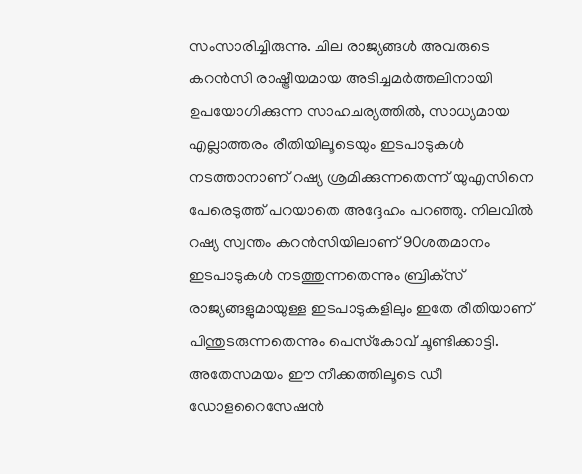സംസാരിച്ചിരുന്നു. ചില രാജ്യങ്ങള്‍ അവരുടെ കറന്‍സി രാഷ്ട്രീയമായ അടിച്ചമര്‍ത്തലിനായി ഉപയോഗിക്കുന്ന സാഹചര്യത്തില്‍, സാധ്യമായ എല്ലാത്തരം രീതിയിലൂടെയും ഇടപാടുകള്‍ നടത്താനാണ് റഷ്യ ശ്രമിക്കുന്നതെന്ന് യുഎസിനെ പേരെടുത്ത് പറയാതെ അദ്ദേഹം പറഞ്ഞു. നിലവില്‍ റഷ്യ സ്വന്തം കറന്‍സിയിലാണ് 90ശതമാനം ഇടപാടുകള്‍ നടത്തുന്നതെന്നും ബ്രിക്‌സ് രാജ്യങ്ങളുമായുള്ള ഇടപാടുകളിലും ഇതേ രീതിയാണ് പിന്തുടരുന്നതെന്നും പെസ്‌കോവ് ചൂണ്ടിക്കാട്ടി. അതേസമയം ഈ നീക്കത്തിലൂടെ ഡീ ഡോളറൈസേഷന്‍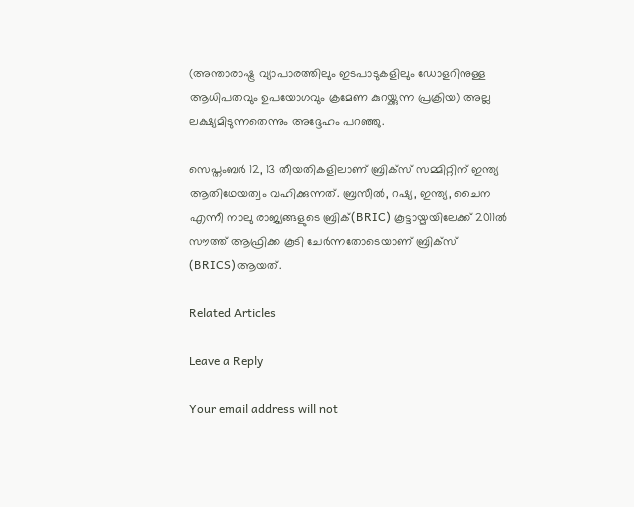(അന്താരാഷ്ട്ര വ്യാപാരത്തിലും ഇടപാടുകളിലും ഡോളറിനുള്ള ആധിപതവും ഉപയോഗവും ക്രമേണ കുറയ്ക്കുന്ന പ്രക്രിയ) അല്ല ലക്ഷ്യമിടുന്നതെന്നും അദ്ദേഹം പറഞ്ഞു.

സെപ്തംബര്‍ 12, 13 തീയതികളിലാണ് ബ്രിക്‌സ് സമ്മിറ്റിന് ഇന്ത്യ ആതിഥേയത്വം വഹിക്കുന്നത്. ബ്രസീല്‍, റഷ്യ, ഇന്ത്യ, ചൈന എന്നീ നാലു രാജ്യങ്ങളുടെ ബ്രിക്(BRIC) കൂട്ടായ്മയിലേക്ക് 2011ല്‍ സൗത്ത് ആഫ്രിക്ക കൂടി ചേര്‍ന്നതോടെയാണ് ബ്രിക്‌സ് (BRICS)ആയത്.

Related Articles

Leave a Reply

Your email address will not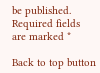be published. Required fields are marked *

Back to top button